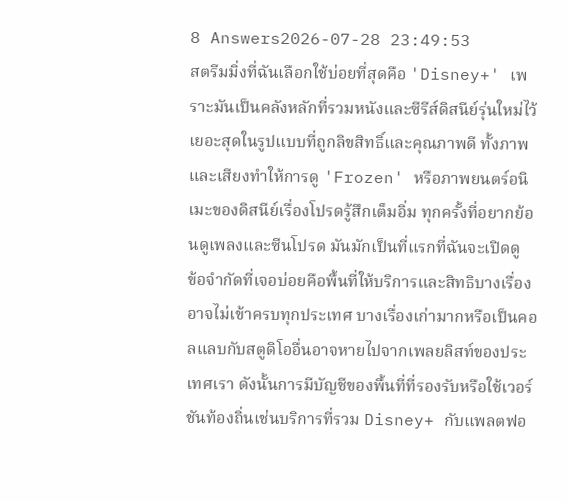8 Answers2026-07-28 23:49:53
สตรีมมิ่งที่ฉันเลือกใช้บ่อยที่สุดคือ 'Disney+' เพราะมันเป็นคลังหลักที่รวมหนังและซีรีส์ดิสนีย์รุ่นใหม่ไว้เยอะสุดในรูปแบบที่ถูกลิขสิทธิ์และคุณภาพดี ทั้งภาพและเสียงทำให้การดู 'Frozen' หรือภาพยนตร์อนิเมะของดิสนีย์เรื่องโปรดรู้สึกเต็มอิ่ม ทุกครั้งที่อยากย้อนดูเพลงและซีนโปรด มันมักเป็นที่แรกที่ฉันจะเปิดดู
ข้อจำกัดที่เจอบ่อยคือพื้นที่ให้บริการและสิทธิบางเรื่องอาจไม่เข้าครบทุกประเทศ บางเรื่องเก่ามากหรือเป็นคอลแลบกับสตูดิโออื่นอาจหายไปจากเพลยลิสท์ของประเทศเรา ดังนั้นการมีบัญชีของพื้นที่ที่รองรับหรือใช้เวอร์ชันท้องถิ่นเช่นบริการที่รวม Disney+ กับแพลตฟอ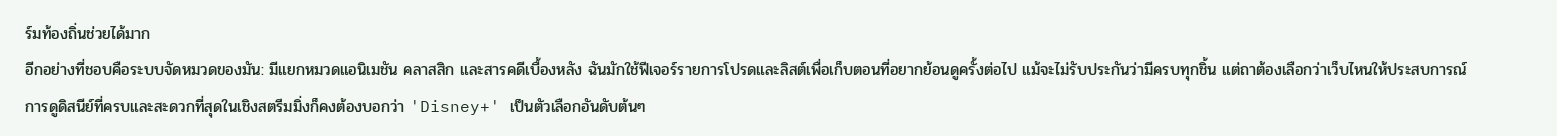ร์มท้องถิ่นช่วยได้มาก
อีกอย่างที่ชอบคือระบบจัดหมวดของมัน: มีแยกหมวดแอนิเมชัน คลาสสิก และสารคดีเบื้องหลัง ฉันมักใช้ฟีเจอร์รายการโปรดและลิสต์เพื่อเก็บตอนที่อยากย้อนดูครั้งต่อไป แม้จะไม่รับประกันว่ามีครบทุกชิ้น แต่ถาต้องเลือกว่าเว็บไหนให้ประสบการณ์การดูดิสนีย์ที่ครบและสะดวกที่สุดในเชิงสตรีมมิ่งก็คงต้องบอกว่า 'Disney+' เป็นตัวเลือกอันดับต้นๆ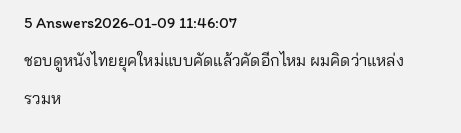5 Answers2026-01-09 11:46:07
ชอบดูหนังไทยยุคใหม่แบบคัดแล้วคัดอีกไหม ผมคิดว่าแหล่งรวมห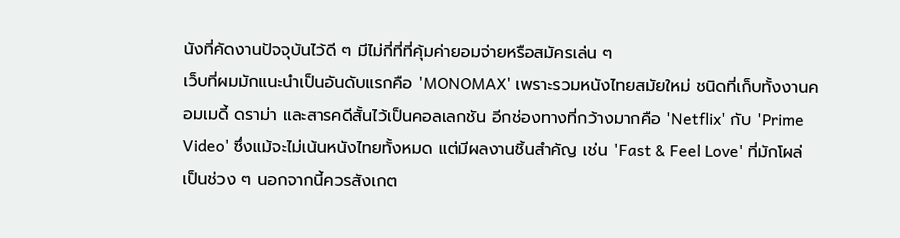นังที่คัดงานปัจจุบันไว้ดี ๆ มีไม่กี่ที่ที่คุ้มค่ายอมจ่ายหรือสมัครเล่น ๆ
เว็บที่ผมมักแนะนำเป็นอันดับแรกคือ 'MONOMAX' เพราะรวมหนังไทยสมัยใหม่ ชนิดที่เก็บทั้งงานคอมเมดี้ ดราม่า และสารคดีสั้นไว้เป็นคอลเลกชัน อีกช่องทางที่กว้างมากคือ 'Netflix' กับ 'Prime Video' ซึ่งแม้จะไม่เน้นหนังไทยทั้งหมด แต่มีผลงานชิ้นสำคัญ เช่น 'Fast & Feel Love' ที่มักโผล่เป็นช่วง ๆ นอกจากนี้ควรสังเกต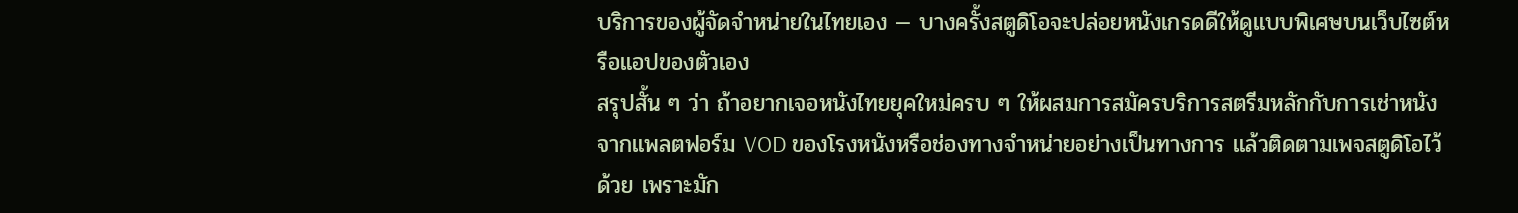บริการของผู้จัดจำหน่ายในไทยเอง — บางครั้งสตูดิโอจะปล่อยหนังเกรดดีให้ดูแบบพิเศษบนเว็บไซต์หรือแอปของตัวเอง
สรุปสั้น ๆ ว่า ถ้าอยากเจอหนังไทยยุคใหม่ครบ ๆ ให้ผสมการสมัครบริการสตรีมหลักกับการเช่าหนังจากแพลตฟอร์ม VOD ของโรงหนังหรือช่องทางจำหน่ายอย่างเป็นทางการ แล้วติดตามเพจสตูดิโอไว้ด้วย เพราะมัก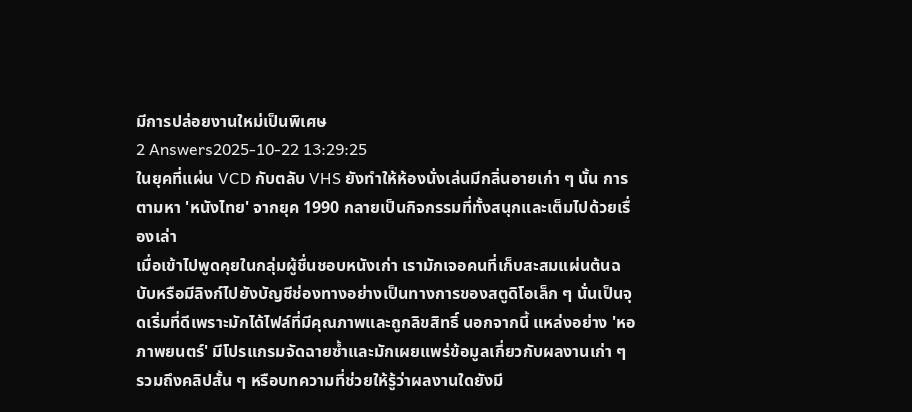มีการปล่อยงานใหม่เป็นพิเศษ
2 Answers2025-10-22 13:29:25
ในยุคที่แผ่น VCD กับตลับ VHS ยังทำให้ห้องนั่งเล่นมีกลิ่นอายเก่า ๆ นั้น การตามหา 'หนังไทย' จากยุค 1990 กลายเป็นกิจกรรมที่ทั้งสนุกและเต็มไปด้วยเรื่องเล่า
เมื่อเข้าไปพูดคุยในกลุ่มผู้ชื่นชอบหนังเก่า เรามักเจอคนที่เก็บสะสมแผ่นต้นฉบับหรือมีลิงก์ไปยังบัญชีช่องทางอย่างเป็นทางการของสตูดิโอเล็ก ๆ นั่นเป็นจุดเริ่มที่ดีเพราะมักได้ไฟล์ที่มีคุณภาพและถูกลิขสิทธิ์ นอกจากนี้ แหล่งอย่าง 'หอภาพยนตร์' มีโปรแกรมจัดฉายซ้ำและมักเผยแพร่ข้อมูลเกี่ยวกับผลงานเก่า ๆ รวมถึงคลิปสั้น ๆ หรือบทความที่ช่วยให้รู้ว่าผลงานใดยังมี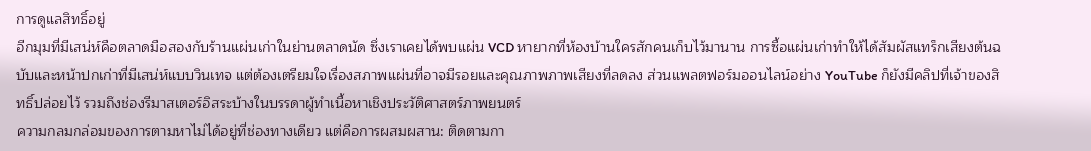การดูแลสิทธิ์อยู่
อีกมุมที่มีเสน่ห์คือตลาดมือสองกับร้านแผ่นเก่าในย่านตลาดนัด ซึ่งเราเคยได้พบแผ่น VCD หายากที่ห้องบ้านใครสักคนเก็บไว้มานาน การซื้อแผ่นเก่าทำให้ได้สัมผัสแทร็กเสียงต้นฉบับและหน้าปกเก่าที่มีเสน่ห์แบบวินเทจ แต่ต้องเตรียมใจเรื่องสภาพแผ่นที่อาจมีรอยและคุณภาพภาพเสียงที่ลดลง ส่วนแพลตฟอร์มออนไลน์อย่าง YouTube ก็ยังมีคลิปที่เจ้าของสิทธิ์ปล่อยไว้ รวมถึงช่องรีมาสเตอร์อิสระบ้างในบรรดาผู้ทำเนื้อหาเชิงประวัติศาสตร์ภาพยนตร์
ความกลมกล่อมของการตามหาไม่ได้อยู่ที่ช่องทางเดียว แต่คือการผสมผสาน: ติดตามกา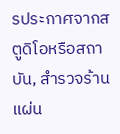รประกาศจากสตูดิโอหรือสถาบัน, สำรวจร้านแผ่น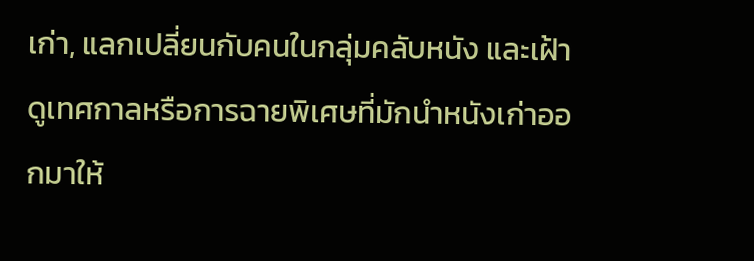เก่า, แลกเปลี่ยนกับคนในกลุ่มคลับหนัง และเฝ้าดูเทศกาลหรือการฉายพิเศษที่มักนำหนังเก่าออกมาให้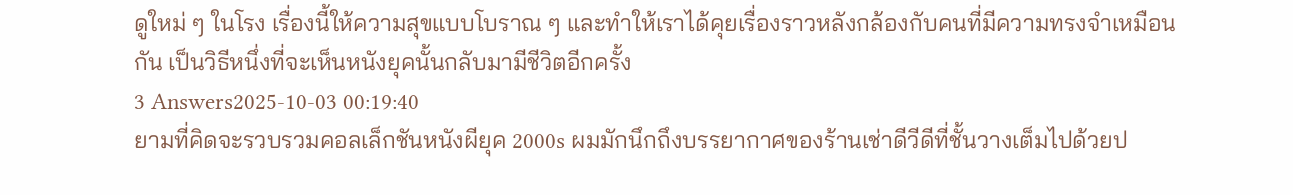ดูใหม่ ๆ ในโรง เรื่องนี้ให้ความสุขแบบโบราณ ๆ และทำให้เราได้คุยเรื่องราวหลังกล้องกับคนที่มีความทรงจำเหมือนกัน เป็นวิธีหนึ่งที่จะเห็นหนังยุคนั้นกลับมามีชีวิตอีกครั้ง
3 Answers2025-10-03 00:19:40
ยามที่คิดจะรวบรวมคอลเล็กชันหนังผียุค 2000s ผมมักนึกถึงบรรยากาศของร้านเช่าดีวีดีที่ชั้นวางเต็มไปด้วยป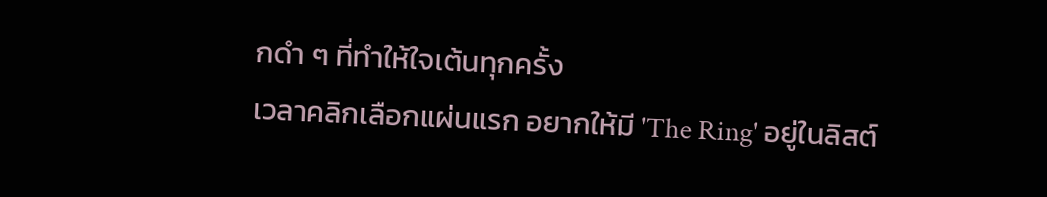กดำ ๆ ที่ทำให้ใจเต้นทุกครั้ง
เวลาคลิกเลือกแผ่นแรก อยากให้มี 'The Ring' อยู่ในลิสต์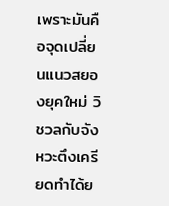เพราะมันคือจุดเปลี่ยนแนวสยองยุคใหม่ วิชวลกับจังหวะตึงเครียดทำได้ย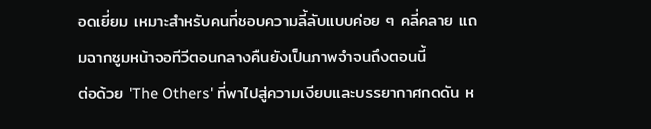อดเยี่ยม เหมาะสำหรับคนที่ชอบความลี้ลับแบบค่อย ๆ คลี่คลาย แถมฉากซูมหน้าจอทีวีตอนกลางคืนยังเป็นภาพจำจนถึงตอนนี้
ต่อด้วย 'The Others' ที่พาไปสู่ความเงียบและบรรยากาศกดดัน ห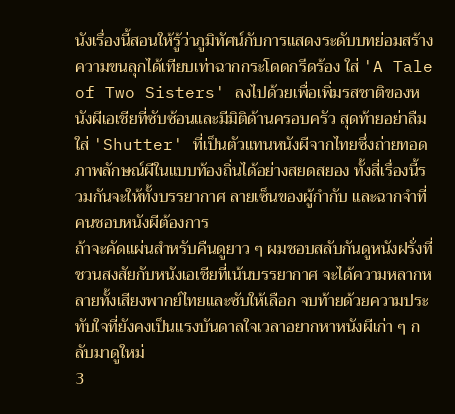นังเรื่องนี้สอนให้รู้ว่าภูมิทัศน์กับการแสดงระดับบทย่อมสร้างความขนลุกได้เทียบเท่าฉากกระโดดกรีดร้อง ใส่ 'A Tale of Two Sisters' ลงไปด้วยเพื่อเพิ่มรสชาติของหนังผีเอเชียที่ซับซ้อนและมีมิติด้านครอบครัว สุดท้ายอย่าลืมใส่ 'Shutter' ที่เป็นตัวแทนหนังผีจากไทยซึ่งถ่ายทอดภาพลักษณ์ผีในแบบท้องถิ่นได้อย่างสยดสยอง ทั้งสี่เรื่องนี้รวมกันจะให้ทั้งบรรยากาศ ลายเซ็นของผู้กำกับ และฉากจำที่คนชอบหนังผีต้องการ
ถ้าจะคัดแผ่นสำหรับคืนดูยาว ๆ ผมชอบสลับกันดูหนังฝรั่งที่ชวนสงสัยกับหนังเอเชียที่เน้นบรรยากาศ จะได้ความหลากหลายทั้งเสียงพากย์ไทยและซับให้เลือก จบท้ายด้วยความประทับใจที่ยังคงเป็นแรงบันดาลใจเวลาอยากหาหนังผีเก่า ๆ กลับมาดูใหม่
3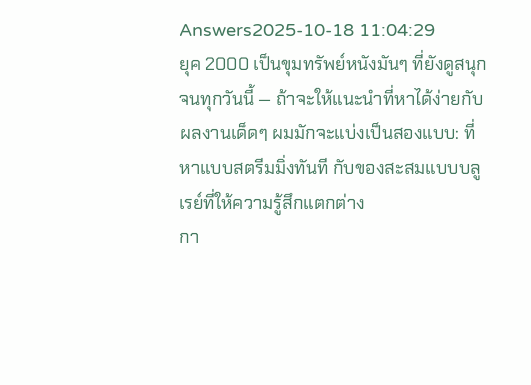Answers2025-10-18 11:04:29
ยุค 2000 เป็นขุมทรัพย์หนังมันๆ ที่ยังดูสนุกจนทุกวันนี้ — ถ้าจะให้แนะนำที่หาได้ง่ายกับผลงานเด็ดๆ ผมมักจะแบ่งเป็นสองแบบ: ที่หาแบบสตรีมมิ่งทันที กับของสะสมแบบบลูเรย์ที่ให้ความรู้สึกแตกต่าง
กา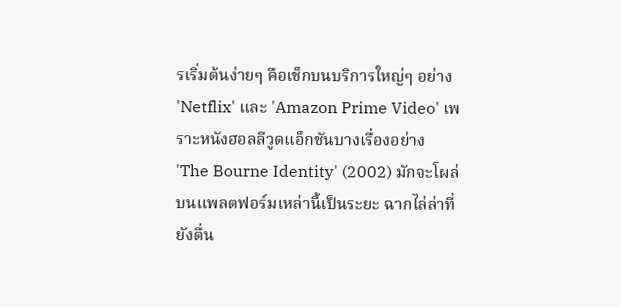รเริ่มต้นง่ายๆ คือเช็กบนบริการใหญ่ๆ อย่าง 'Netflix' และ 'Amazon Prime Video' เพราะหนังฮอลลีวูดแอ็กชันบางเรื่องอย่าง 'The Bourne Identity' (2002) มักจะโผล่บนแพลตฟอร์มเหล่านี้เป็นระยะ ฉากไล่ล่าที่ยังตื่น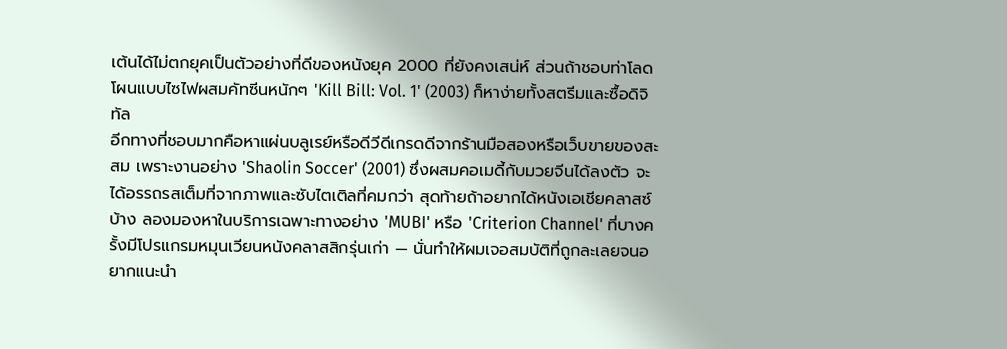เต้นได้ไม่ตกยุคเป็นตัวอย่างที่ดีของหนังยุค 2000 ที่ยังคงเสน่ห์ ส่วนถ้าชอบท่าโลดโผนแบบไซไฟผสมคัทซีนหนักๆ 'Kill Bill: Vol. 1' (2003) ก็หาง่ายทั้งสตรีมและซื้อดิจิทัล
อีกทางที่ชอบมากคือหาแผ่นบลูเรย์หรือดีวีดีเกรดดีจากร้านมือสองหรือเว็บขายของสะสม เพราะงานอย่าง 'Shaolin Soccer' (2001) ซึ่งผสมคอเมดี้กับมวยจีนได้ลงตัว จะได้อรรถรสเต็มที่จากภาพและซับไตเติลที่คมกว่า สุดท้ายถ้าอยากได้หนังเอเชียคลาสซ์บ้าง ลองมองหาในบริการเฉพาะทางอย่าง 'MUBI' หรือ 'Criterion Channel' ที่บางครั้งมีโปรแกรมหมุนเวียนหนังคลาสสิกรุ่นเก่า — นั่นทำให้ผมเจอสมบัติที่ถูกละเลยจนอยากแนะนำ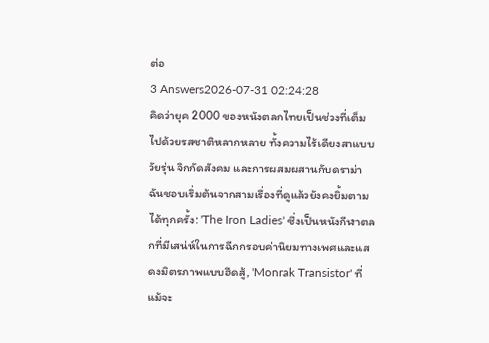ต่อ
3 Answers2026-07-31 02:24:28
คิดว่ายุค 2000 ของหนังตลกไทยเป็นช่วงที่เต็มไปด้วยรสชาติหลากหลาย ทั้งความไร้เดียงสาแบบวัยรุ่น จิกกัดสังคม และการผสมผสานกับดราม่า ฉันชอบเริ่มต้นจากสามเรื่องที่ดูแล้วยังคงยิ้มตามได้ทุกครั้ง: 'The Iron Ladies' ซึ่งเป็นหนังกีฬาตลกที่มีเสน่ห์ในการฉีกกรอบค่านิยมทางเพศและแสดงมิตรภาพแบบฮึดสู้, 'Monrak Transistor' ที่แม้จะ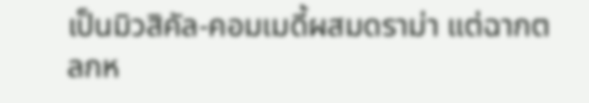เป็นมิวสิคัล-คอมเมดี้ผสมดราม่า แต่ฉากตลกห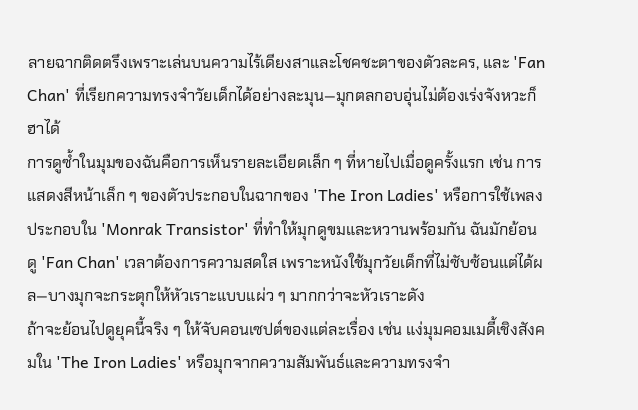ลายฉากติดตรึงเพราะเล่นบนความไร้เดียงสาและโชคชะตาของตัวละคร, และ 'Fan Chan' ที่เรียกความทรงจำวัยเด็กได้อย่างละมุน—มุกตลกอบอุ่นไม่ต้องเร่งจังหวะก็ฮาได้
การดูซ้ำในมุมของฉันคือการเห็นรายละเอียดเล็ก ๆ ที่หายไปเมื่อดูครั้งแรก เช่น การแสดงสีหน้าเล็ก ๆ ของตัวประกอบในฉากของ 'The Iron Ladies' หรือการใช้เพลงประกอบใน 'Monrak Transistor' ที่ทำให้มุกดูขมและหวานพร้อมกัน ฉันมักย้อนดู 'Fan Chan' เวลาต้องการความสดใส เพราะหนังใช้มุกวัยเด็กที่ไม่ซับซ้อนแต่ได้ผล—บางมุกจะกระตุกให้หัวเราะแบบแผ่ว ๆ มากกว่าจะหัวเราะดัง
ถ้าจะย้อนไปดูยุคนี้จริง ๆ ให้จับคอนเซปต์ของแต่ละเรื่อง เช่น แง่มุมคอมเมดี้เชิงสังคมใน 'The Iron Ladies' หรือมุกจากความสัมพันธ์และความทรงจำ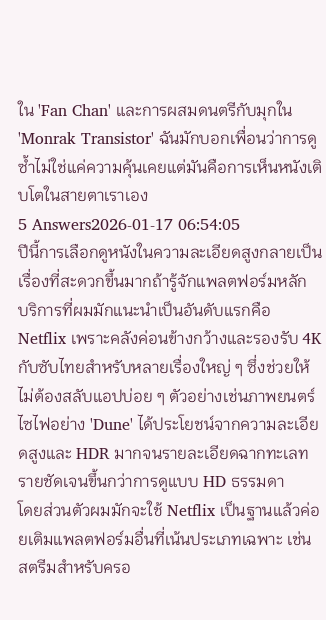ใน 'Fan Chan' และการผสมดนตรีกับมุกใน 'Monrak Transistor' ฉันมักบอกเพื่อนว่าการดูซ้ำไม่ใช่แค่ความคุ้นเคยแต่มันคือการเห็นหนังเติบโตในสายตาเราเอง
5 Answers2026-01-17 06:54:05
ปีนี้การเลือกดูหนังในความละเอียดสูงกลายเป็นเรื่องที่สะดวกขึ้นมากถ้ารู้จักแพลตฟอร์มหลัก
บริการที่ผมมักแนะนำเป็นอันดับแรกคือ Netflix เพราะคลังค่อนข้างกว้างและรองรับ 4K กับซับไทยสำหรับหลายเรื่องใหญ่ ๆ ซึ่งช่วยให้ไม่ต้องสลับแอปบ่อย ๆ ตัวอย่างเช่นภาพยนตร์ไซไฟอย่าง 'Dune' ได้ประโยชน์จากความละเอียดสูงและ HDR มากจนรายละเอียดฉากทะเลทรายชัดเจนขึ้นกว่าการดูแบบ HD ธรรมดา
โดยส่วนตัวผมมักจะใช้ Netflix เป็นฐานแล้วค่อยเติมแพลตฟอร์มอื่นที่เน้นประเภทเฉพาะ เช่น สตรีมสำหรับครอ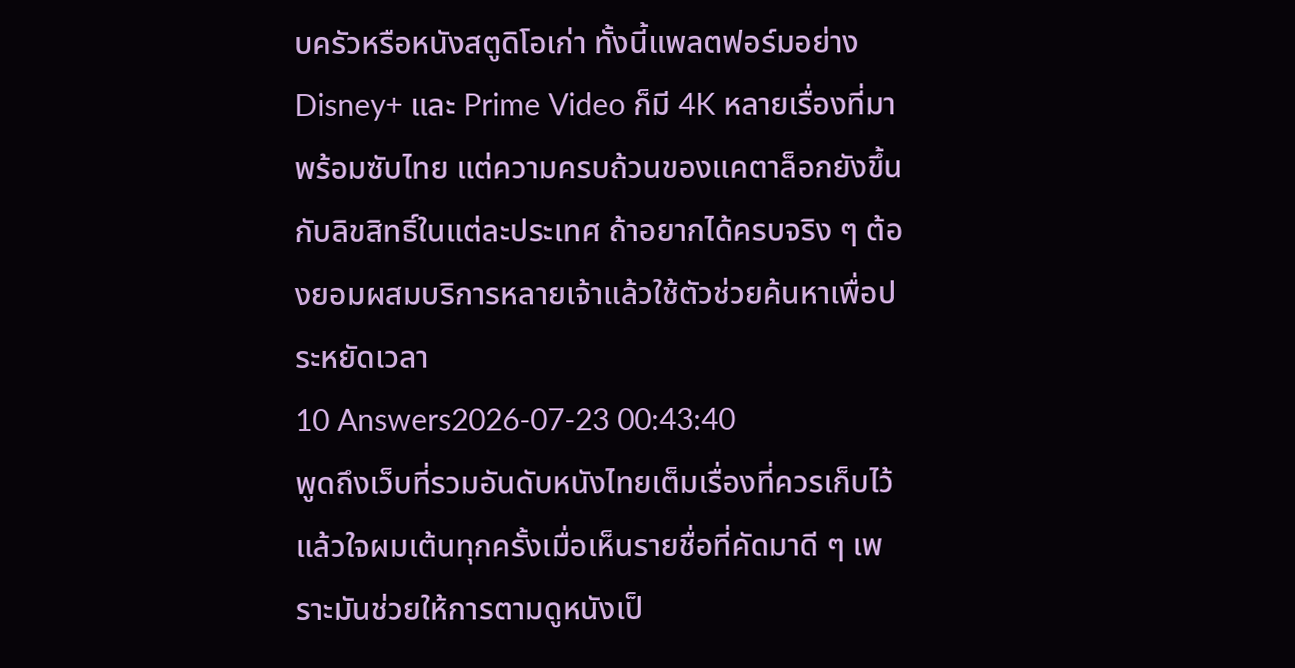บครัวหรือหนังสตูดิโอเก่า ทั้งนี้แพลตฟอร์มอย่าง Disney+ และ Prime Video ก็มี 4K หลายเรื่องที่มาพร้อมซับไทย แต่ความครบถ้วนของแคตาล็อกยังขึ้นกับลิขสิทธิ์ในแต่ละประเทศ ถ้าอยากได้ครบจริง ๆ ต้องยอมผสมบริการหลายเจ้าแล้วใช้ตัวช่วยค้นหาเพื่อประหยัดเวลา
10 Answers2026-07-23 00:43:40
พูดถึงเว็บที่รวมอันดับหนังไทยเต็มเรื่องที่ควรเก็บไว้แล้วใจผมเต้นทุกครั้งเมื่อเห็นรายชื่อที่คัดมาดี ๆ เพราะมันช่วยให้การตามดูหนังเป็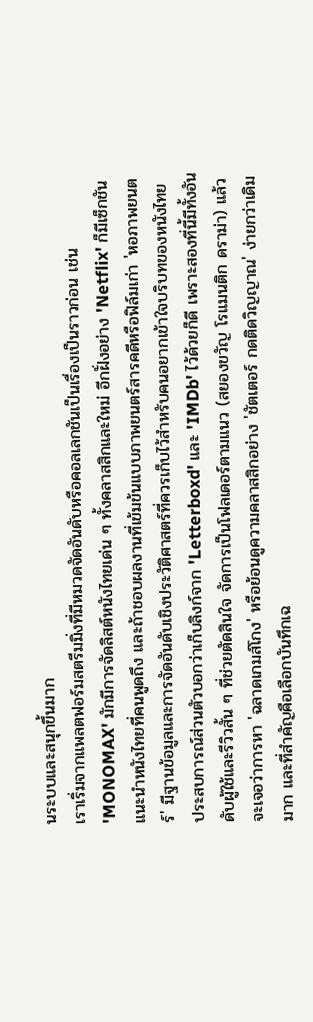นระบบและสนุกขึ้นมาก
เราเริ่มจากแพลตฟอร์มสตรีมมิ่งที่มีหมวดจัดอันดับหรือคอลเลกชันเป็นเรื่องเป็นราวก่อน เช่น 'MONOMAX' มักมีการจัดลิสต์หนังไทยเด่น ๆ ทั้งคลาสสิกและใหม่ อีกฝั่งอย่าง 'Netflix' ก็มีเซ็กชันแนะนำหนังไทยที่คนพูดถึง และถ้าชอบผลงานที่เข้มข้นแบบภาพยนตร์สารคดีหรือฟิล์มเก่า 'หอภาพยนตร์' มีฐานข้อมูลและการจัดอันดับเชิงประวัติศาสตร์ที่ควรเก็บไว้สำหรับคนอยากเข้าใจบริบทของหนังไทย
ประสบการณ์ส่วนตัวบอกว่าเก็บลิงก์จาก 'Letterboxd' และ 'IMDb' ไว้ด้วยก็ดี เพราะสองที่นี้มีทั้งอันดับผู้ใช้และรีวิวสั้น ๆ ที่ช่วยตัดสินใจ จัดการเป็นโฟลเดอร์ตามแนว (สยองขวัญ โรแมนติก ดราม่า) แล้วจะเจอว่าการหา 'ฉลาดเกมส์โกง' หรือย้อนดูความคลาสสิกอย่าง 'ชัตเตอร์ กดติดวิญญาณ' ง่ายกว่าเดิมมาก และที่สำคัญคือเลือกบันทึกเฉ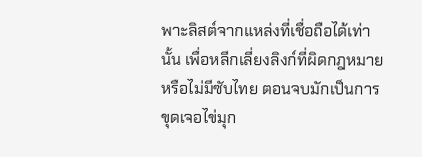พาะลิสต์จากแหล่งที่เชื่อถือได้เท่านั้น เพื่อหลีกเลี่ยงลิงก์ที่ผิดกฎหมายหรือไม่มีซับไทย ตอนจบมักเป็นการขุดเจอไข่มุก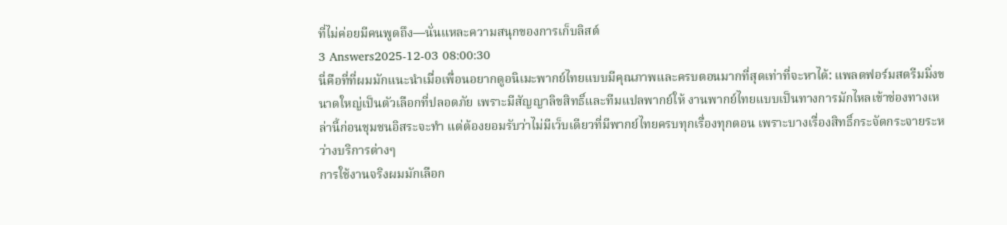ที่ไม่ค่อยมีคนพูดถึง—นั่นแหละความสนุกของการเก็บลิสต์
3 Answers2025-12-03 08:00:30
นี่คือที่ที่ผมมักแนะนำเมื่อเพื่อนอยากดูอนิเมะพากย์ไทยแบบมีคุณภาพและครบตอนมากที่สุดเท่าที่จะหาได้: แพลตฟอร์มสตรีมมิ่งขนาดใหญ่เป็นตัวเลือกที่ปลอดภัย เพราะมีสัญญาลิขสิทธิ์และทีมแปลพากย์ให้ งานพากย์ไทยแบบเป็นทางการมักไหลเข้าช่องทางเหล่านี้ก่อนชุมชนอิสระจะทำ แต่ต้องยอมรับว่าไม่มีเว็บเดียวที่มีพากย์ไทยครบทุกเรื่องทุกตอน เพราะบางเรื่องสิทธิ์กระจัดกระจายระหว่างบริการต่างๆ
การใช้งานจริงผมมักเลือก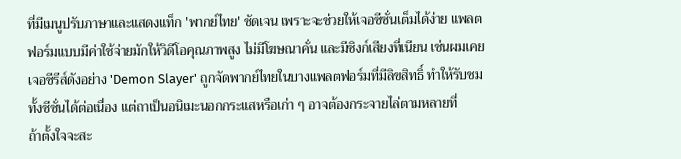ที่มีเมนูปรับภาษาและแสดงแท็ก 'พากย์ไทย' ชัดเจน เพราะจะช่วยให้เจอซีซั่นเต็มได้ง่าย แพลตฟอร์มแบบมีค่าใช้จ่ายมักให้วิดีโอคุณภาพสูง ไม่มีโฆษณาคั่น และมีซิงก์เสียงที่เนียน เช่นผมเคยเจอซีรีส์ดังอย่าง 'Demon Slayer' ถูกจัดพากย์ไทยในบางแพลตฟอร์มที่มีลิขสิทธิ์ ทำให้รับชมทั้งซีซั่นได้ต่อเนื่อง แต่ถาเป็นอนิเมะนอกกระแสหรือเก่า ๆ อาจต้องกระจายไล่ตามหลายที่
ถ้าตั้งใจจะสะ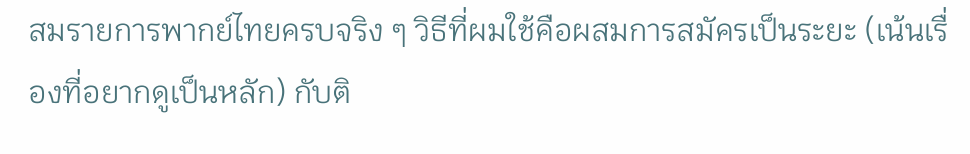สมรายการพากย์ไทยครบจริง ๆ วิธีที่ผมใช้คือผสมการสมัครเป็นระยะ (เน้นเรื่องที่อยากดูเป็นหลัก) กับติ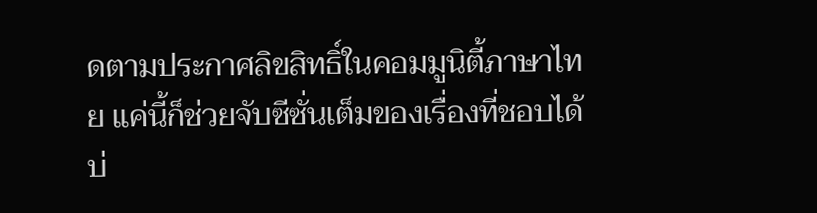ดตามประกาศลิขสิทธิ์ในคอมมูนิตี้ภาษาไทย แค่นี้ก็ช่วยจับซีซั่นเต็มของเรื่องที่ชอบได้บ่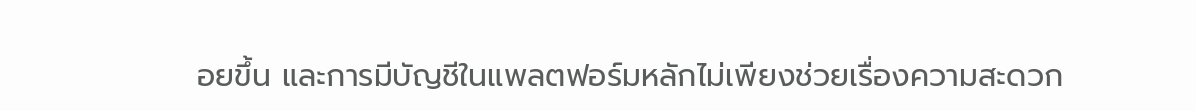อยขึ้น และการมีบัญชีในแพลตฟอร์มหลักไม่เพียงช่วยเรื่องความสะดวก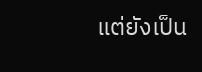แต่ยังเป็น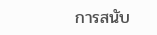การสนับ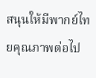สนุนให้มีพากย์ไทยคุณภาพต่อไป